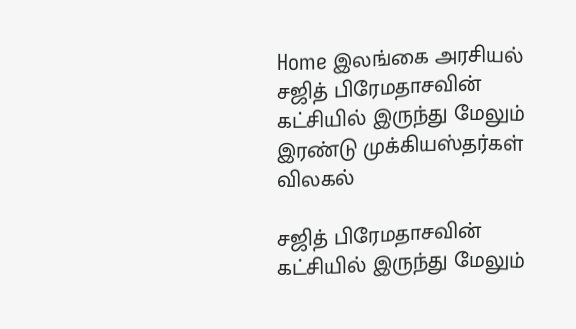Home இலங்கை அரசியல் சஜித் பிரேமதாசவின் கட்சியில் இருந்து மேலும் இரண்டு முக்கியஸ்தர்கள் விலகல்

சஜித் பிரேமதாசவின் கட்சியில் இருந்து மேலும்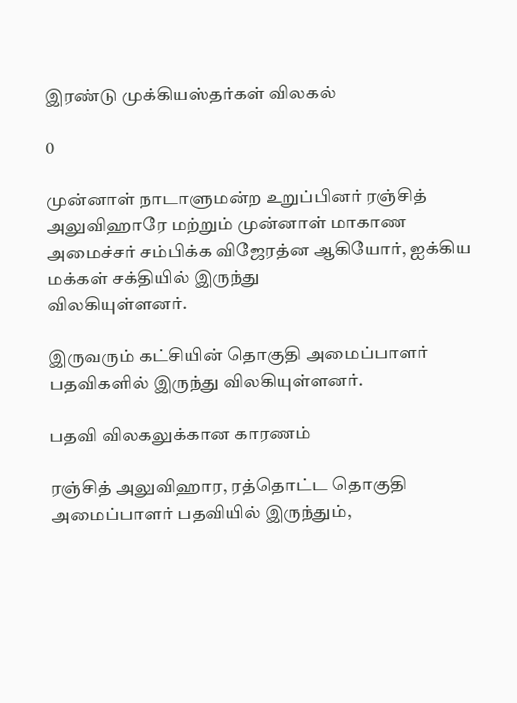இரண்டு முக்கியஸ்தர்கள் விலகல்

0

முன்னாள் நாடாளுமன்ற உறுப்பினர் ரஞ்சித் அலுவிஹாரே மற்றும் முன்னாள் மாகாண
அமைச்சர் சம்பிக்க விஜேரத்ன ஆகியோர், ஐக்கிய மக்கள் சக்தியில் இருந்து
விலகியுள்ளனர்.

இருவரும் கட்சியின் தொகுதி அமைப்பாளர் பதவிகளில் இருந்து விலகியுள்ளனர்.

பதவி விலகலுக்கான காரணம்

ரஞ்சித் அலுவிஹார, ரத்தொட்ட தொகுதி அமைப்பாளர் பதவியில் இருந்தும்,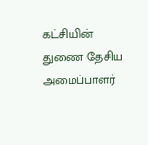கட்சியின்
துணை தேசிய அமைப்பாளர்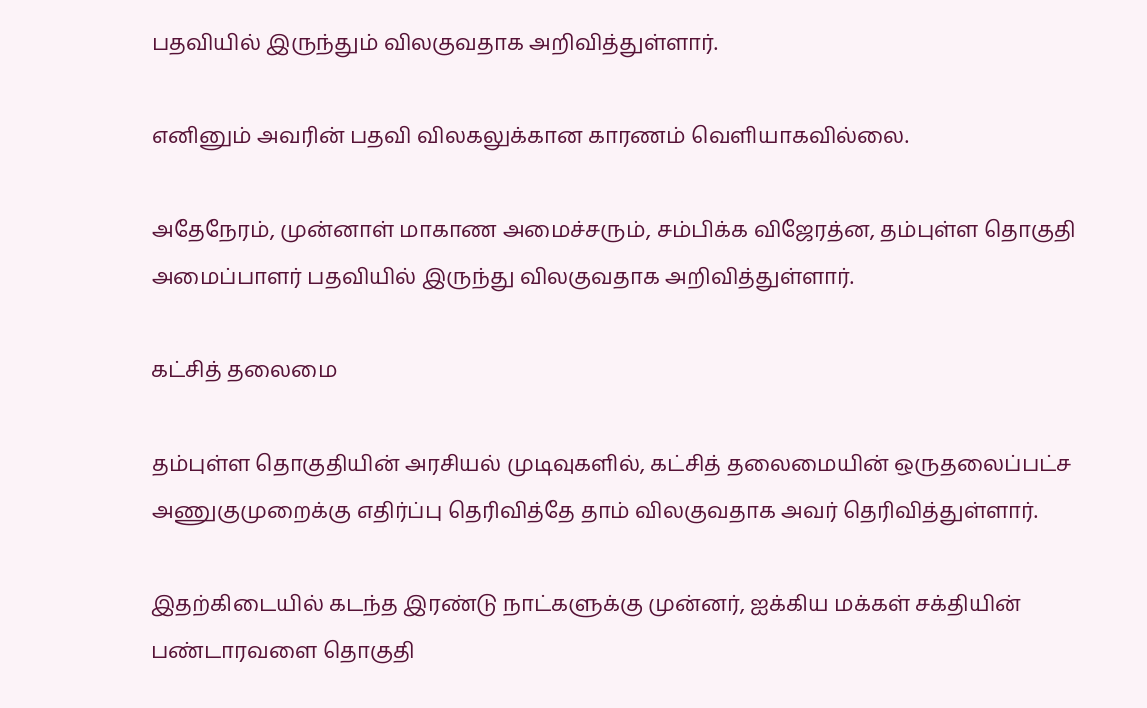பதவியில் இருந்தும் விலகுவதாக அறிவித்துள்ளார்.

எனினும் அவரின் பதவி விலகலுக்கான காரணம் வெளியாகவில்லை.

அதேநேரம், முன்னாள் மாகாண அமைச்சரும், சம்பிக்க விஜேரத்ன, தம்புள்ள தொகுதி
அமைப்பாளர் பதவியில் இருந்து விலகுவதாக அறிவித்துள்ளார்.

கட்சித் தலைமை

தம்புள்ள தொகுதியின் அரசியல் முடிவுகளில், கட்சித் தலைமையின் ஒருதலைப்பட்ச
அணுகுமுறைக்கு எதிர்ப்பு தெரிவித்தே தாம் விலகுவதாக அவர் தெரிவித்துள்ளார்.

இதற்கிடையில் கடந்த இரண்டு நாட்களுக்கு முன்னர், ஐக்கிய மக்கள் சக்தியின்
பண்டாரவளை தொகுதி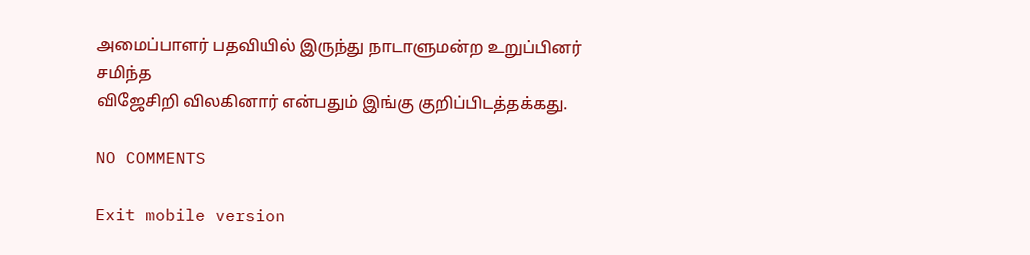அமைப்பாளர் பதவியில் இருந்து நாடாளுமன்ற உறுப்பினர் சமிந்த
விஜேசிறி விலகினார் என்பதும் இங்கு குறிப்பிடத்தக்கது.

NO COMMENTS

Exit mobile version